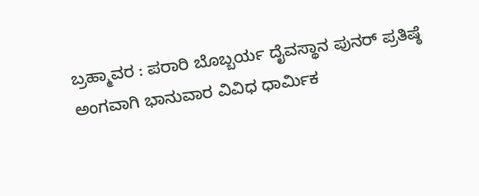ಬ್ರಹ್ಮಾವರ : ಪರಾರಿ ಬೊಬ್ಬರ್ಯ ದೈವಸ್ಥಾನ ಪುನರ್ ಪ್ರತಿಷ್ಠೆ ಅಂಗವಾಗಿ ಭಾನುವಾರ ವಿವಿಧ ಧಾರ್ಮಿಕ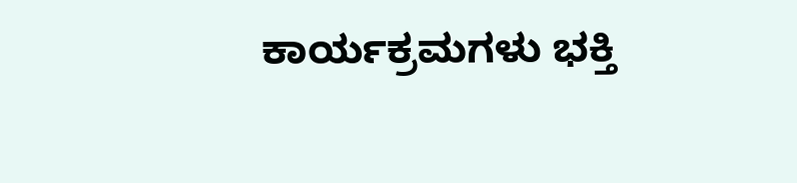ಕಾರ್ಯಕ್ರಮಗಳು ಭಕ್ತಿ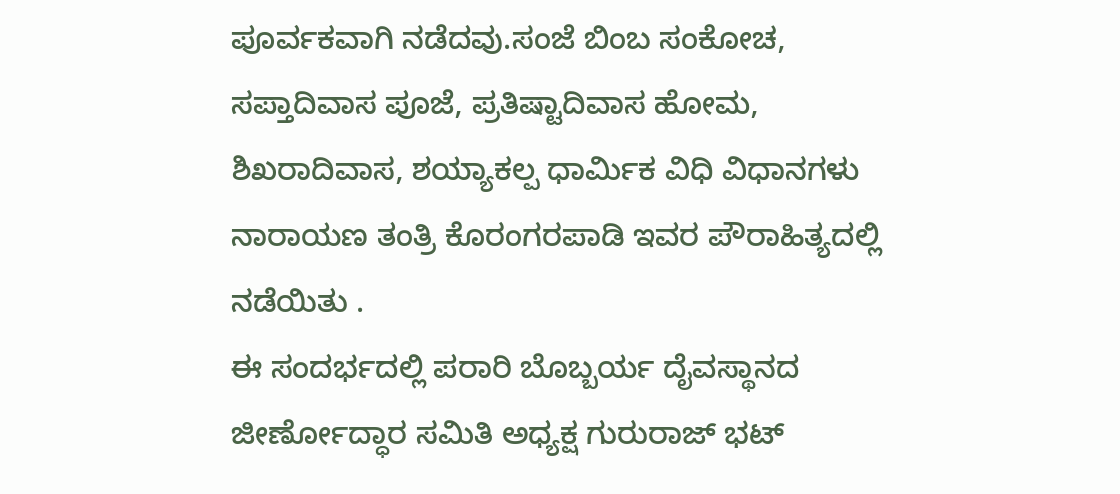ಪೂರ್ವಕವಾಗಿ ನಡೆದವು.ಸಂಜೆ ಬಿಂಬ ಸಂಕೋಚ, ಸಪ್ತಾದಿವಾಸ ಪೂಜೆ, ಪ್ರತಿಷ್ಟಾದಿವಾಸ ಹೋಮ, ಶಿಖರಾದಿವಾಸ, ಶಯ್ಯಾಕಲ್ಪ ಧಾರ್ಮಿಕ ವಿಧಿ ವಿಧಾನಗಳು ನಾರಾಯಣ ತಂತ್ರಿ ಕೊರಂಗರಪಾಡಿ ಇವರ ಪೌರಾಹಿತ್ಯದಲ್ಲಿ ನಡೆಯಿತು .
ಈ ಸಂದರ್ಭದಲ್ಲಿ ಪರಾರಿ ಬೊಬ್ಬರ್ಯ ದೈವಸ್ಥಾನದ ಜೀರ್ಣೋದ್ಧಾರ ಸಮಿತಿ ಅಧ್ಯಕ್ಷ ಗುರುರಾಜ್ ಭಟ್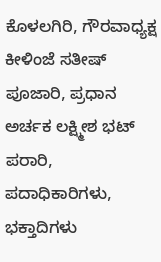ಕೊಳಲಗಿರಿ, ಗೌರವಾಧ್ಯಕ್ಷ ಕೀಳಿಂಜೆ ಸತೀಷ್ ಪೂಜಾರಿ, ಪ್ರಧಾನ ಅರ್ಚಕ ಲಕ್ಷ್ಮೀಶ ಭಟ್ ಪರಾರಿ, ಪದಾಧಿಕಾರಿಗಳು, ಭಕ್ತಾದಿಗಳು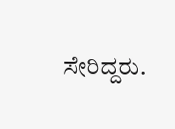ಸೇರಿದ್ದರು.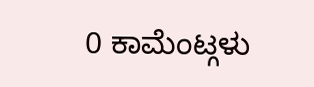0 ಕಾಮೆಂಟ್ಗಳು